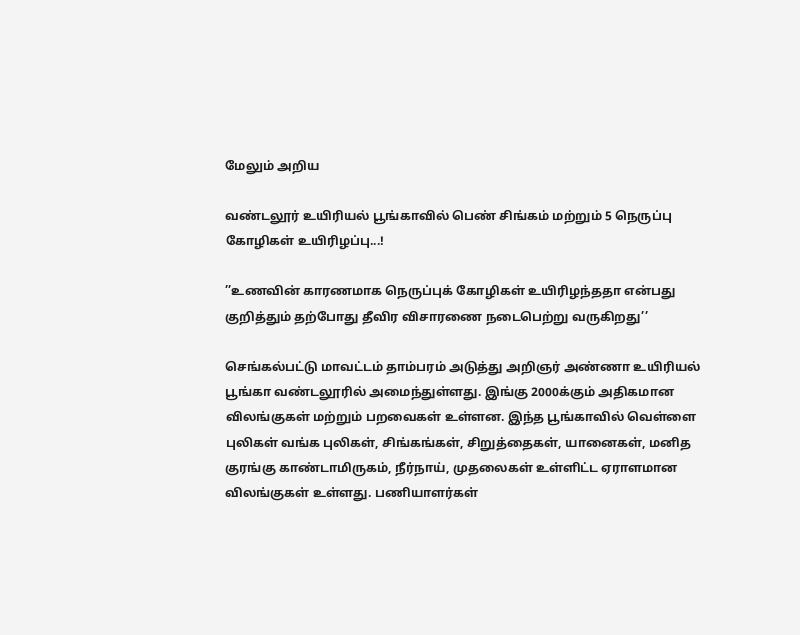மேலும் அறிய

வண்டலூர் உயிரியல் பூங்காவில் பெண் சிங்கம் மற்றும் 5 நெருப்பு கோழிகள் உயிரிழப்பு...!

’’உணவின் காரணமாக நெருப்புக் கோழிகள் உயிரிழந்ததா என்பது குறித்தும் தற்போது தீவிர விசாரணை நடைபெற்று வருகிறது’’

செங்கல்பட்டு மாவட்டம் தாம்பரம் அடுத்து அறிஞர் அண்ணா உயிரியல் பூங்கா வண்டலூரில் அமைந்துள்ளது. இங்கு 2000க்கும் அதிகமான விலங்குகள் மற்றும் பறவைகள் உள்ளன. இந்த பூங்காவில் வெள்ளை புலிகள் வங்க புலிகள், சிங்கங்கள், சிறுத்தைகள், யானைகள், மனித குரங்கு காண்டாமிருகம், நீர்நாய், முதலைகள் உள்ளிட்ட ஏராளமான விலங்குகள் உள்ளது. பணியாளர்கள்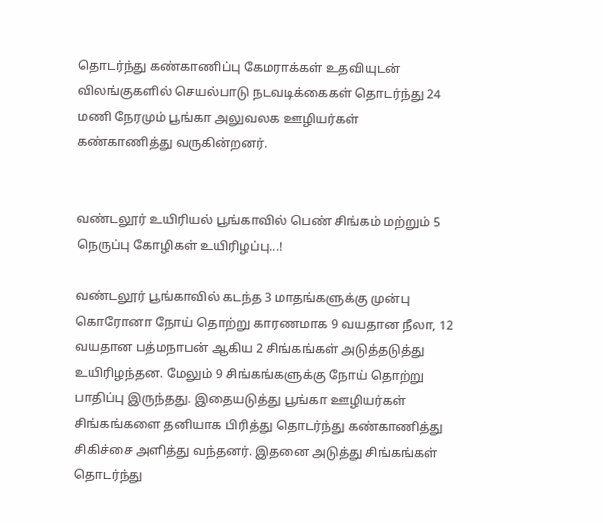தொடர்ந்து கண்காணிப்பு கேமராக்கள் உதவியுடன் விலங்குகளில் செயல்பாடு நடவடிக்கைகள் தொடர்ந்து 24 மணி நேரமும் பூங்கா அலுவலக ஊழியர்கள் கண்காணித்து வருகின்றனர்.


வண்டலூர் உயிரியல் பூங்காவில் பெண் சிங்கம் மற்றும் 5 நெருப்பு கோழிகள் உயிரிழப்பு...!

வண்டலூர் பூங்காவில் கடந்த 3 மாதங்களுக்கு முன்பு கொரோனா நோய் தொற்று காரணமாக 9 வயதான நீலா, 12 வயதான பத்மநாபன் ஆகிய 2 சிங்கங்கள் அடுத்தடுத்து உயிரிழந்தன. மேலும் 9 சிங்கங்களுக்கு நோய் தொற்று பாதிப்பு இருந்தது. இதையடுத்து பூங்கா ஊழியர்கள் சிங்கங்களை தனியாக பிரித்து தொடர்ந்து கண்காணித்து சிகிச்சை அளித்து வந்தனர். இதனை அடுத்து சிங்கங்கள் தொடர்ந்து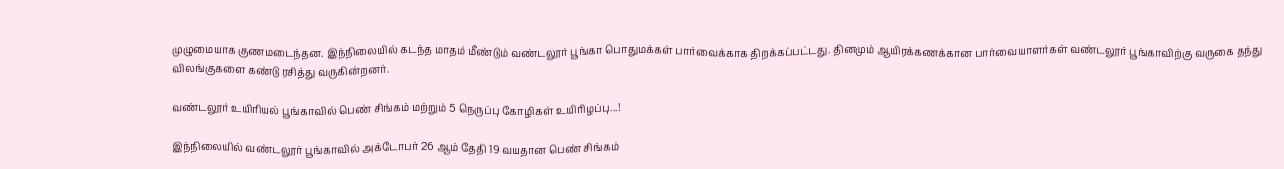முழுமையாக குணமடைந்தன. இந்நிலையில் கடந்த மாதம் மீண்டும் வண்டலூர் பூங்கா பொதுமக்கள் பார்வைக்காக திறக்கப்பட்டது. தினமும் ஆயிரக்கணக்கான பார்வையாளர்கள் வண்டலூர் பூங்காவிற்கு வருகை தந்து விலங்குகளை கண்டு ரசித்து வருகின்றனர்.

வண்டலூர் உயிரியல் பூங்காவில் பெண் சிங்கம் மற்றும் 5 நெருப்பு கோழிகள் உயிரிழப்பு...!

இந்நிலையில் வண்டலூர் பூங்காவில் அக்டோபர் 26 ஆம் தேதி 19 வயதான பெண் சிங்கம்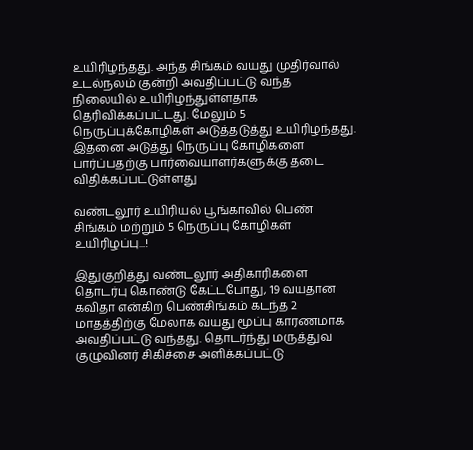உயிரிழந்தது. அந்த சிங்கம் வயது முதிர்வால் உடல்நலம் குன்றி அவதிப்பட்டு வந்த நிலையில் உயிரிழந்துள்ளதாக தெரிவிக்கப்பட்டது. மேலும் 5 நெருப்புக்கோழிகள் அடுத்தடுத்து உயிரிழந்தது. இதனை அடுத்து நெருப்பு கோழிகளை பார்ப்பதற்கு பார்வையாளர்களுக்கு தடை விதிக்கப்பட்டுள்ளது

வண்டலூர் உயிரியல் பூங்காவில் பெண் சிங்கம் மற்றும் 5 நெருப்பு கோழிகள் உயிரிழப்பு...!

இதுகுறித்து வண்டலூர் அதிகாரிகளை தொடர்பு கொண்டு கேட்டபோது, 19 வயதான கவிதா என்கிற பெண்சிங்கம் கடந்த 2 மாதத்திற்கு மேலாக வயது மூப்பு காரணமாக அவதிப்பட்டு வந்தது. தொடர்ந்து மருத்துவ குழுவினர் சிகிச்சை அளிக்கப்பட்டு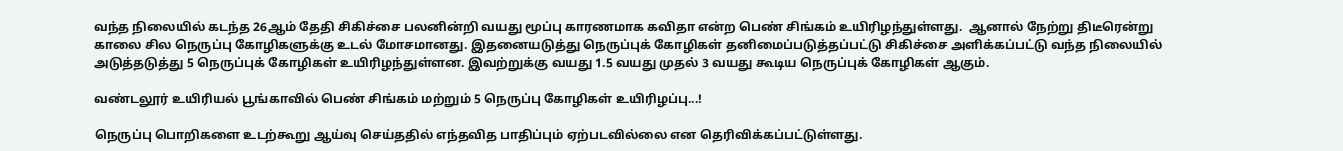வந்த நிலையில் கடந்த 26ஆம் தேதி சிகிச்சை பலனின்றி வயது மூப்பு காரணமாக கவிதா என்ற பெண் சிங்கம் உயிரிழந்துள்ளது.  ஆனால் நேற்று திடீரென்று காலை சில நெருப்பு கோழிகளுக்கு உடல் மோசமானது. இதனையடுத்து நெருப்புக் கோழிகள் தனிமைப்படுத்தப்பட்டு சிகிச்சை அளிக்கப்பட்டு வந்த நிலையில் அடுத்தடுத்து 5 நெருப்புக் கோழிகள் உயிரிழந்துள்ளன. இவற்றுக்கு வயது 1.5 வயது முதல் 3 வயது கூடிய நெருப்புக் கோழிகள் ஆகும்.

வண்டலூர் உயிரியல் பூங்காவில் பெண் சிங்கம் மற்றும் 5 நெருப்பு கோழிகள் உயிரிழப்பு...!

நெருப்பு பொறிகளை உடற்கூறு ஆய்வு செய்ததில் எந்தவித பாதிப்பும் ஏற்படவில்லை என தெரிவிக்கப்பட்டுள்ளது.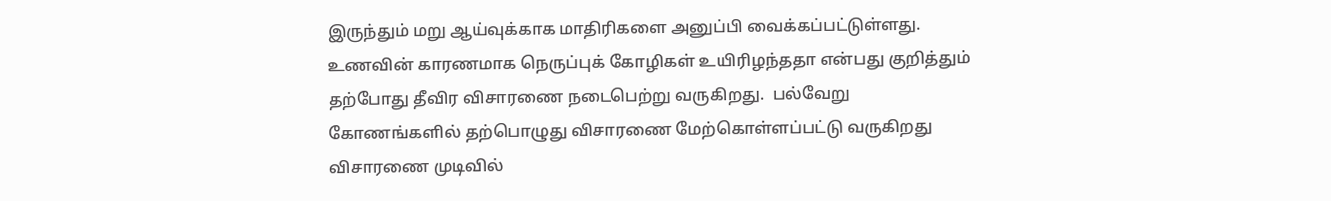இருந்தும் மறு ஆய்வுக்காக மாதிரிகளை அனுப்பி வைக்கப்பட்டுள்ளது. உணவின் காரணமாக நெருப்புக் கோழிகள் உயிரிழந்ததா என்பது குறித்தும் தற்போது தீவிர விசாரணை நடைபெற்று வருகிறது.  பல்வேறு கோணங்களில் தற்பொழுது விசாரணை மேற்கொள்ளப்பட்டு வருகிறது விசாரணை முடிவில்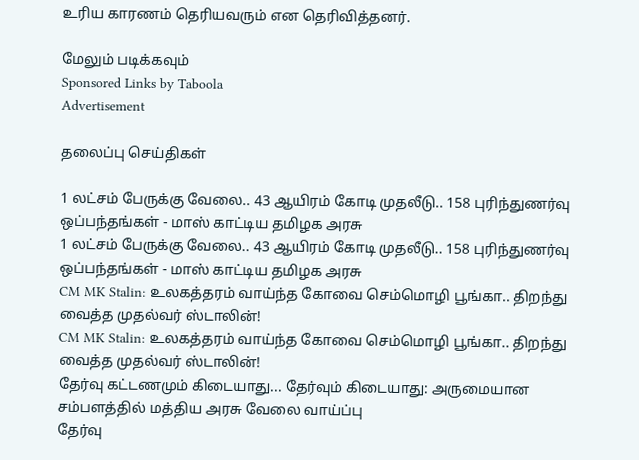உரிய காரணம் தெரியவரும் என தெரிவித்தனர்.

மேலும் படிக்கவும்
Sponsored Links by Taboola
Advertisement

தலைப்பு செய்திகள்

1 லட்சம் பேருக்கு வேலை.. 43 ஆயிரம் கோடி முதலீடு.. 158 புரிந்துணர்வு ஒப்பந்தங்கள் - மாஸ் காட்டிய தமிழக அரசு
1 லட்சம் பேருக்கு வேலை.. 43 ஆயிரம் கோடி முதலீடு.. 158 புரிந்துணர்வு ஒப்பந்தங்கள் - மாஸ் காட்டிய தமிழக அரசு
CM MK Stalin: உலகத்தரம் வாய்ந்த கோவை செம்மொழி பூங்கா.. திறந்து வைத்த முதல்வர் ஸ்டாலின்!
CM MK Stalin: உலகத்தரம் வாய்ந்த கோவை செம்மொழி பூங்கா.. திறந்து வைத்த முதல்வர் ஸ்டாலின்!
தேர்வு கட்டணமும் கிடையாது... தேர்வும் கிடையாது: அருமையான சம்பளத்தில் மத்திய அரசு வேலை வாய்ப்பு
தேர்வு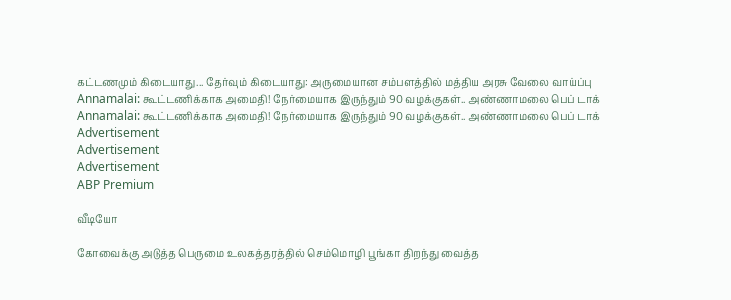கட்டணமும் கிடையாது... தேர்வும் கிடையாது: அருமையான சம்பளத்தில் மத்திய அரசு வேலை வாய்ப்பு
Annamalai: கூட்டணிக்காக அமைதி! நேர்மையாக இருந்தும் 90 வழக்குகள்.. அண்ணாமலை பெப் டாக்
Annamalai: கூட்டணிக்காக அமைதி! நேர்மையாக இருந்தும் 90 வழக்குகள்.. அண்ணாமலை பெப் டாக்
Advertisement
Advertisement
Advertisement
ABP Premium

வீடியோ

கோவைக்கு அடுத்த பெருமை உலகத்தரத்தில் செம்மொழி பூங்கா திறந்து வைத்த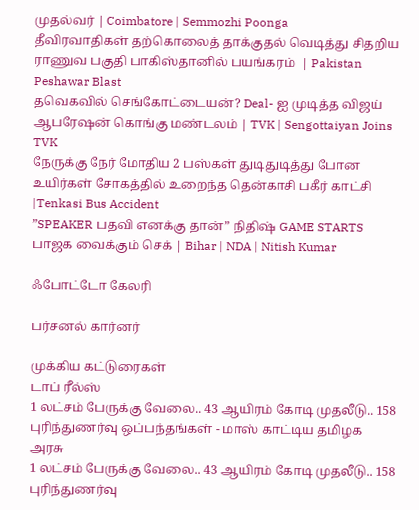முதல்வர் | Coimbatore | Semmozhi Poonga
தீவிரவாதிகள் தற்கொலைத் தாக்குதல் வெடித்து சிதறிய ராணுவ பகுதி பாகிஸ்தானில் பயங்கரம்  | Pakistan Peshawar Blast
தவெகவில் செங்கோட்டையன்? Deal- ஐ முடித்த விஜய் ஆபரேஷன் கொங்கு மண்டலம் | TVK | Sengottaiyan Joins TVK
நேருக்கு நேர் மோதிய 2 பஸ்கள் துடிதுடித்து போன உயிர்கள் சோகத்தில் உறைந்த தென்காசி பகீர் காட்சி |Tenkasi Bus Accident
”SPEAKER பதவி எனக்கு தான்” நிதிஷ் GAME STARTS பாஜக வைக்கும் செக் | Bihar | NDA | Nitish Kumar

ஃபோட்டோ கேலரி

பர்சனல் கார்னர்

முக்கிய கட்டுரைகள்
டாப் ரீல்ஸ்
1 லட்சம் பேருக்கு வேலை.. 43 ஆயிரம் கோடி முதலீடு.. 158 புரிந்துணர்வு ஒப்பந்தங்கள் - மாஸ் காட்டிய தமிழக அரசு
1 லட்சம் பேருக்கு வேலை.. 43 ஆயிரம் கோடி முதலீடு.. 158 புரிந்துணர்வு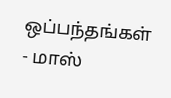ஒப்பந்தங்கள் - மாஸ்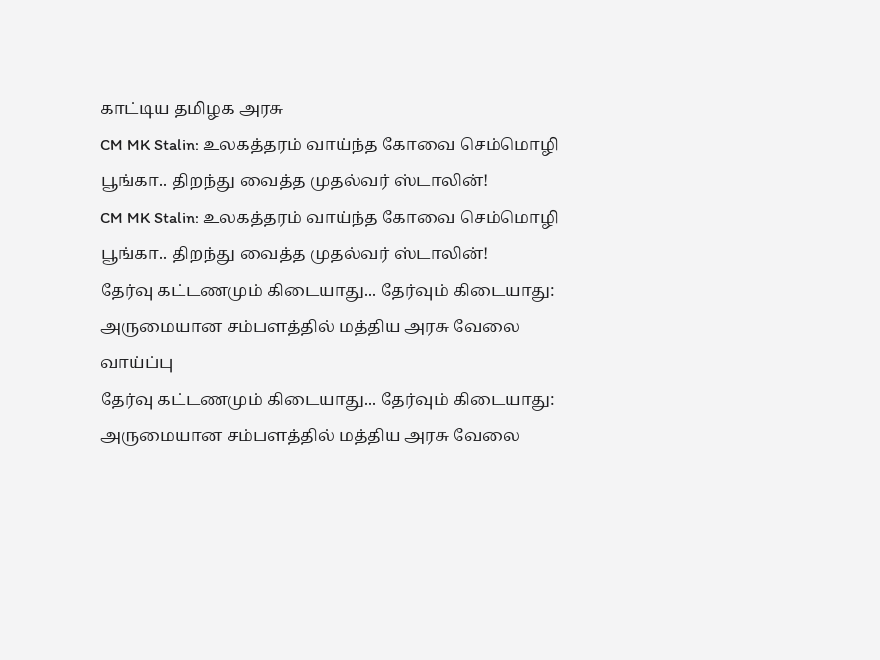காட்டிய தமிழக அரசு
CM MK Stalin: உலகத்தரம் வாய்ந்த கோவை செம்மொழி பூங்கா.. திறந்து வைத்த முதல்வர் ஸ்டாலின்!
CM MK Stalin: உலகத்தரம் வாய்ந்த கோவை செம்மொழி பூங்கா.. திறந்து வைத்த முதல்வர் ஸ்டாலின்!
தேர்வு கட்டணமும் கிடையாது... தேர்வும் கிடையாது: அருமையான சம்பளத்தில் மத்திய அரசு வேலை வாய்ப்பு
தேர்வு கட்டணமும் கிடையாது... தேர்வும் கிடையாது: அருமையான சம்பளத்தில் மத்திய அரசு வேலை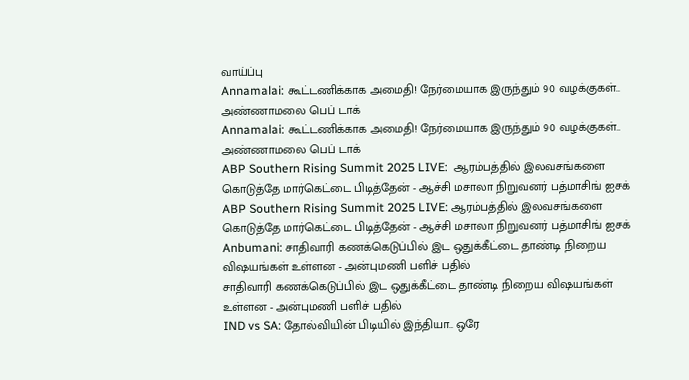வாய்ப்பு
Annamalai: கூட்டணிக்காக அமைதி! நேர்மையாக இருந்தும் 90 வழக்குகள்.. அண்ணாமலை பெப் டாக்
Annamalai: கூட்டணிக்காக அமைதி! நேர்மையாக இருந்தும் 90 வழக்குகள்.. அண்ணாமலை பெப் டாக்
ABP Southern Rising Summit 2025 LIVE:  ஆரம்பத்தில் இலவசங்களை கொடுத்தே மார்கெட்டை பிடித்தேன் - ஆச்சி மசாலா நிறுவனர் பத்மாசிங் ஐசக்
ABP Southern Rising Summit 2025 LIVE: ஆரம்பத்தில் இலவசங்களை கொடுத்தே மார்கெட்டை பிடித்தேன் - ஆச்சி மசாலா நிறுவனர் பத்மாசிங் ஐசக்
Anbumani: சாதிவாரி கணக்கெடுப்பில் இட ஒதுக்கீட்டை தாண்டி நிறைய விஷயங்கள் உள்ளன - அன்புமணி பளிச் பதில்
சாதிவாரி கணக்கெடுப்பில் இட ஒதுக்கீட்டை தாண்டி நிறைய விஷயங்கள் உள்ளன - அன்புமணி பளிச் பதில்
IND vs SA: தோல்வியின் பிடியில் இந்தியா.. ஒரே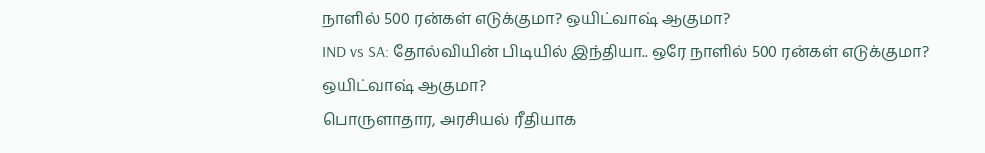நாளில் 500 ரன்கள் எடுக்குமா? ஒயிட்வாஷ் ஆகுமா?
IND vs SA: தோல்வியின் பிடியில் இந்தியா.. ஒரே நாளில் 500 ரன்கள் எடுக்குமா? ஒயிட்வாஷ் ஆகுமா?
பொருளாதார, அரசியல் ரீதியாக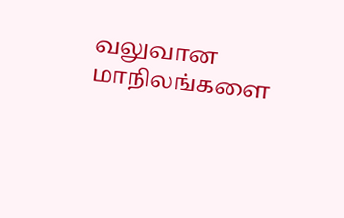வலுவான மாநிலங்களை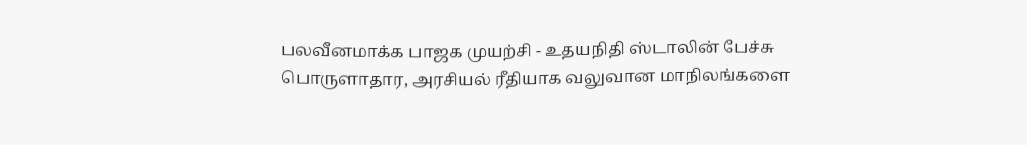பலவீனமாக்க பாஜக முயற்சி - உதயநிதி ஸ்டாலின் பேச்சு
பொருளாதார, அரசியல் ரீதியாக வலுவான மாநிலங்களை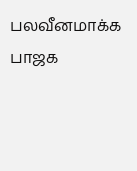பலவீனமாக்க பாஜக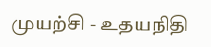முயற்சி - உதயநிதி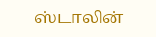ஸ்டாலின்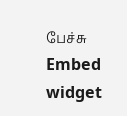பேச்சு
Embed widget